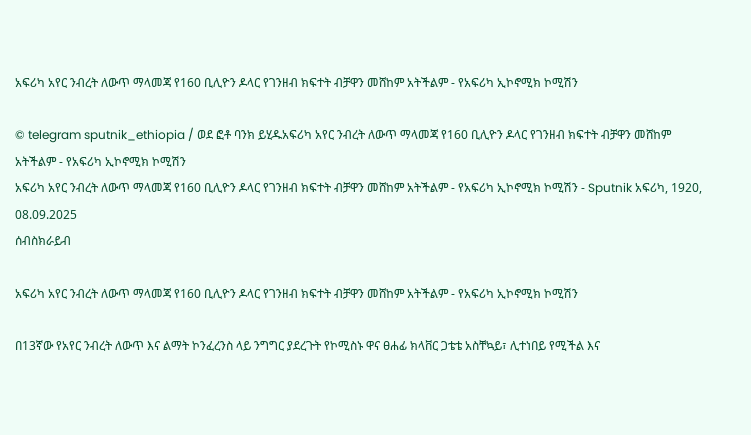አፍሪካ አየር ንብረት ለውጥ ማላመጃ የ160 ቢሊዮን ዶላር የገንዘብ ክፍተት ብቻዋን መሸከም አትችልም - የአፍሪካ ኢኮኖሚክ ኮሚሽን

© telegram sputnik_ethiopia / ወደ ፎቶ ባንክ ይሂዱአፍሪካ አየር ንብረት ለውጥ ማላመጃ የ160 ቢሊዮን ዶላር የገንዘብ ክፍተት ብቻዋን መሸከም አትችልም - የአፍሪካ ኢኮኖሚክ ኮሚሽን
አፍሪካ አየር ንብረት ለውጥ ማላመጃ የ160 ቢሊዮን ዶላር የገንዘብ ክፍተት ብቻዋን መሸከም አትችልም - የአፍሪካ ኢኮኖሚክ ኮሚሽን - Sputnik አፍሪካ, 1920, 08.09.2025
ሰብስክራይብ

አፍሪካ አየር ንብረት ለውጥ ማላመጃ የ160 ቢሊዮን ዶላር የገንዘብ ክፍተት ብቻዋን መሸከም አትችልም - የአፍሪካ ኢኮኖሚክ ኮሚሽን

በ13ኛው የአየር ንብረት ለውጥ እና ልማት ኮንፈረንስ ላይ ንግግር ያደረጉት የኮሚስኑ ዋና ፀሐፊ ክላቨር ጋቴቴ አስቸኳይ፣ ሊተነበይ የሚችል እና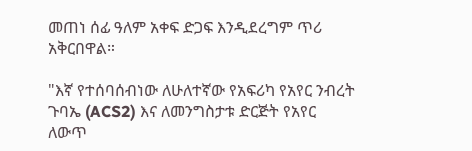መጠነ ሰፊ ዓለም አቀፍ ድጋፍ እንዲደረግም ጥሪ አቅርበዋል።

"እኛ የተሰባሰብነው ለሁለተኛው የአፍሪካ የአየር ንብረት ጉባኤ (ACS2) እና ለመንግስታቱ ድርጅት የአየር ለውጥ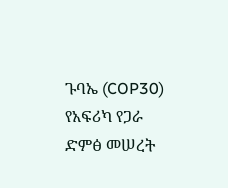ጉባኤ (COP30) የአፍሪካ የጋራ ድምፅ መሠረት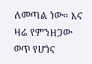ለመጣል ነው። እና ዛሬ የምንዘጋው ወጥ የሆነና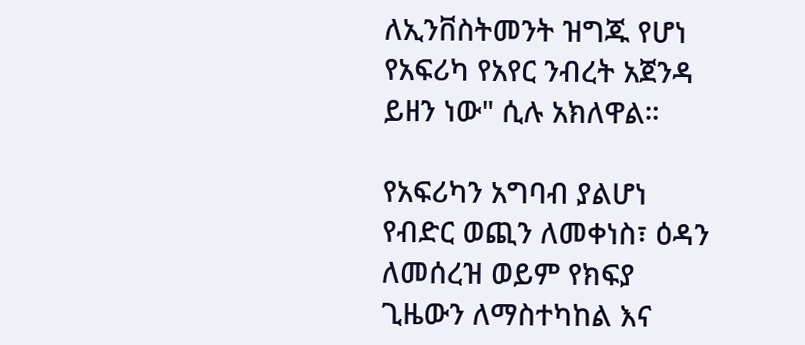ለኢንቨስትመንት ዝግጁ የሆነ የአፍሪካ የአየር ንብረት አጀንዳ ይዘን ነው" ሲሉ አክለዋል።

የአፍሪካን አግባብ ያልሆነ የብድር ወጪን ለመቀነስ፣ ዕዳን ለመሰረዝ ወይም የክፍያ ጊዜውን ለማስተካከል እና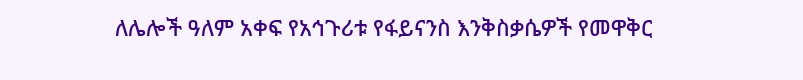ለሌሎች ዓለም አቀፍ የአኅጉሪቱ የፋይናንስ እንቅስቃሴዎች የመዋቅር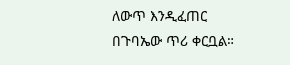ለውጥ እንዲፈጠር በጉባኤው ጥሪ ቀርቧል።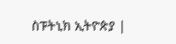ስፑትኒክ ኢትዮጵያ |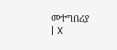መተግበሪያ | X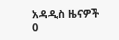አዳዲስ ዜናዎች
0